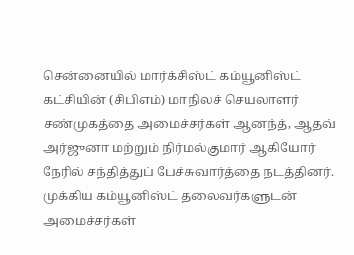சென்னையில் மார்க்சிஸ்ட் கம்யூனிஸ்ட் கட்சியின் (சிபிஎம்) மாநிலச் செயலாளர் சண்முகத்தை அமைச்சர்கள் ஆனந்த், ஆதவ் அர்ஜுனா மற்றும் நிர்மல்குமார் ஆகியோர் நேரில் சந்தித்துப் பேச்சுவார்த்தை நடத்தினர். முக்கிய கம்யூனிஸ்ட் தலைவர்களுடன் அமைச்சர்கள்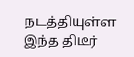நடத்தியுள்ள இந்த திடீர்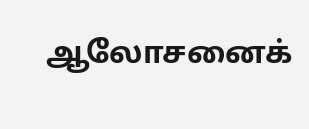ஆலோசனைக்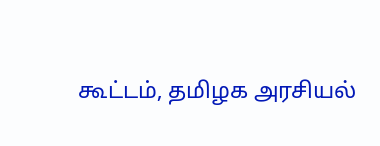கூட்டம், தமிழக அரசியல்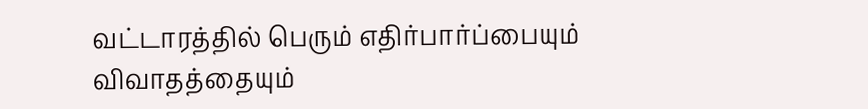வட்டாரத்தில் பெரும் எதிர்பார்ப்பையும் விவாதத்தையும்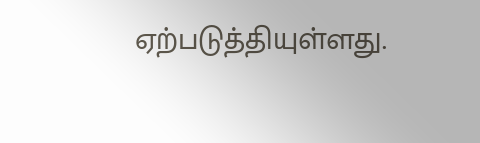ஏற்படுத்தியுள்ளது.